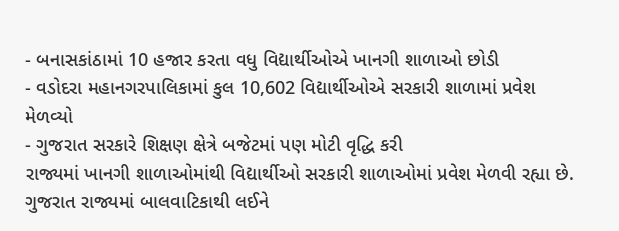- બનાસકાંઠામાં 10 હજાર કરતા વધુ વિદ્યાર્થીઓએ ખાનગી શાળાઓ છોડી
- વડોદરા મહાનગરપાલિકામાં કુલ 10,602 વિદ્યાર્થીઓએ સરકારી શાળામાં પ્રવેશ મેળવ્યો
- ગુજરાત સરકારે શિક્ષણ ક્ષેત્રે બજેટમાં પણ મોટી વૃદ્ધિ કરી
રાજ્યમાં ખાનગી શાળાઓમાંથી વિદ્યાર્થીઓ સરકારી શાળાઓમાં પ્રવેશ મેળવી રહ્યા છે. ગુજરાત રાજ્યમાં બાલવાટિકાથી લઈને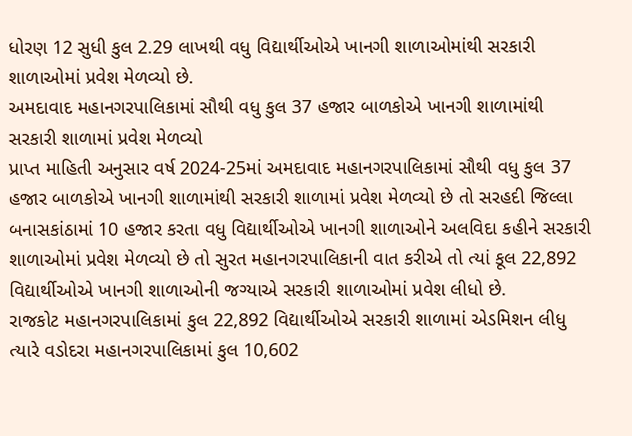ધોરણ 12 સુધી કુલ 2.29 લાખથી વધુ વિદ્યાર્થીઓએ ખાનગી શાળાઓમાંથી સરકારી શાળાઓમાં પ્રવેશ મેળવ્યો છે.
અમદાવાદ મહાનગરપાલિકામાં સૌથી વધુ કુલ 37 હજાર બાળકોએ ખાનગી શાળામાંથી સરકારી શાળામાં પ્રવેશ મેળવ્યો
પ્રાપ્ત માહિતી અનુસાર વર્ષ 2024-25માં અમદાવાદ મહાનગરપાલિકામાં સૌથી વધુ કુલ 37 હજાર બાળકોએ ખાનગી શાળામાંથી સરકારી શાળામાં પ્રવેશ મેળવ્યો છે તો સરહદી જિલ્લા બનાસકાંઠામાં 10 હજાર કરતા વધુ વિદ્યાર્થીઓએ ખાનગી શાળાઓને અલવિદા કહીને સરકારી શાળાઓમાં પ્રવેશ મેળવ્યો છે તો સુરત મહાનગરપાલિકાની વાત કરીએ તો ત્યાં કૂલ 22,892 વિદ્યાર્થીઓએ ખાનગી શાળાઓની જગ્યાએ સરકારી શાળાઓમાં પ્રવેશ લીધો છે.
રાજકોટ મહાનગરપાલિકામાં કુલ 22,892 વિદ્યાર્થીઓએ સરકારી શાળામાં એડમિશન લીધુ
ત્યારે વડોદરા મહાનગરપાલિકામાં કુલ 10,602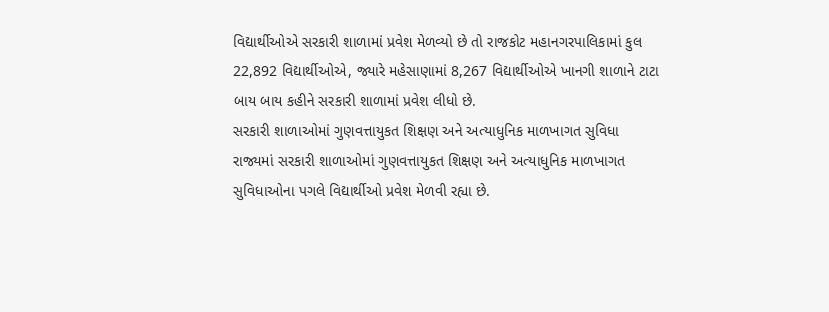વિદ્યાર્થીઓએ સરકારી શાળામાં પ્રવેશ મેળવ્યો છે તો રાજકોટ મહાનગરપાલિકામાં કુલ 22,892 વિદ્યાર્થીઓએ, જ્યારે મહેસાણામાં 8,267 વિદ્યાર્થીઓએ ખાનગી શાળાને ટાટા બાય બાય કહીને સરકારી શાળામાં પ્રવેશ લીધો છે.
સરકારી શાળાઓમાં ગુણવત્તાયુકત શિક્ષણ અને અત્યાધુનિક માળખાગત સુવિધા
રાજ્યમાં સરકારી શાળાઓમાં ગુણવત્તાયુકત શિક્ષણ અને અત્યાધુનિક માળખાગત સુવિધાઓના પગલે વિદ્યાર્થીઓ પ્રવેશ મેળવી રહ્યા છે.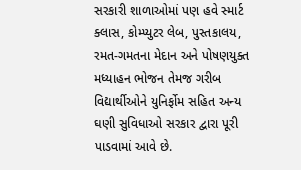સરકારી શાળાઓમાં પણ હવે સ્માર્ટ ક્લાસ, કોમ્પ્યુટર લેબ, પુસ્તકાલય, રમત-ગમતના મેદાન અને પોષણયુક્ત મધ્યાહન ભોજન તેમજ ગરીબ વિદ્યાર્થીઓને યુનિર્ફોમ સહિત અન્ય ઘણી સુવિધાઓ સરકાર દ્વારા પૂરી પાડવામાં આવે છે.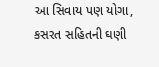આ સિવાય પણ યોગા, કસરત સહિતની ઘણી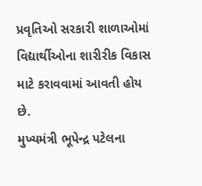પ્રવૃતિઓ સરકારી શાળાઓમાં વિદ્યાર્થીઓના શારીરીક વિકાસ માટે કરાવવામાં આવતી હોય છે.
મુખ્યમંત્રી ભૂપેન્દ્ર પટેલના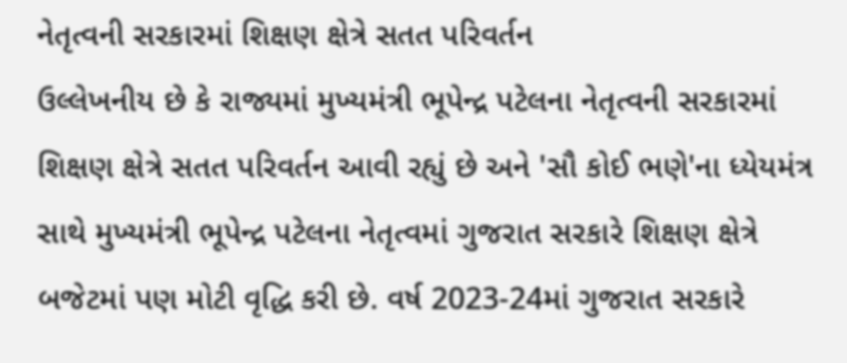નેતૃત્વની સરકારમાં શિક્ષણ ક્ષેત્રે સતત પરિવર્તન
ઉલ્લેખનીય છે કે રાજ્યમાં મુખ્યમંત્રી ભૂપેન્દ્ર પટેલના નેતૃત્વની સરકારમાં શિક્ષણ ક્ષેત્રે સતત પરિવર્તન આવી રહ્યું છે અને 'સૌ કોઈ ભણે'ના ધ્યેયમંત્ર સાથે મુખ્યમંત્રી ભૂપેન્દ્ર પટેલના નેતૃત્વમાં ગુજરાત સરકારે શિક્ષણ ક્ષેત્રે બજેટમાં પણ મોટી વૃદ્ધિ કરી છે. વર્ષ 2023-24માં ગુજરાત સરકારે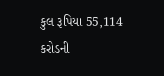કુલ રૂપિયા 55,114 કરોડની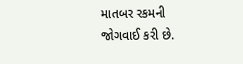માતબર રકમની જોગવાઈ કરી છે.